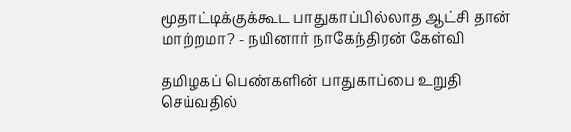மூதாட்டிக்குக்கூட பாதுகாப்பில்லாத ஆட்சி தான் மாற்றமா? - நயினார் நாகேந்திரன் கேள்வி

தமிழகப் பெண்களின் பாதுகாப்பை உறுதி செய்வதில்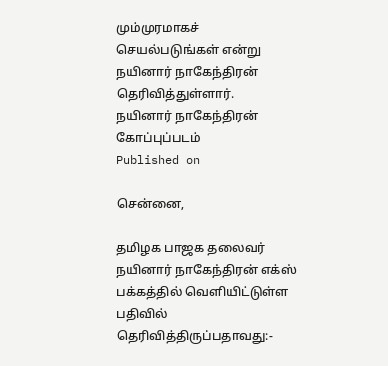மும்முரமாகச் செயல்படுங்கள் என்று நயினார் நாகேந்திரன் தெரிவித்துள்ளார்.
நயினார் நாகேந்திரன்
கோப்புப்படம்
Published on

சென்னை,

தமிழக பாஜக தலைவர் நயினார் நாகேந்திரன் எக்ஸ் பக்கத்தில் வெளியிட்டுள்ள பதிவில் தெரிவித்திருப்பதாவது:-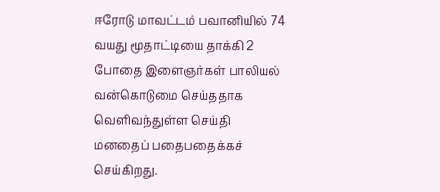ஈரோடு மாவட்டம் பவானியில் 74 வயது மூதாட்டியை தாக்கி 2 போதை இளைஞர்கள் பாலியல் வன்கொடுமை செய்ததாக வெளிவந்துள்ள செய்தி மனதைப் பதைபதைக்கச் செய்கிறது.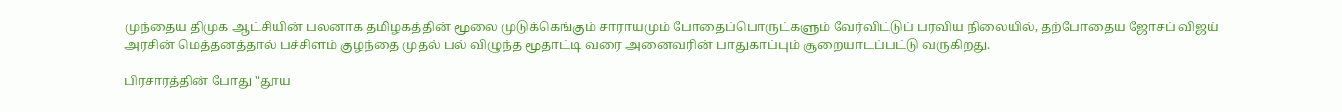முந்தைய திமுக ஆட்சியின் பலனாக தமிழகத்தின் மூலை முடுக்கெங்கும் சாராயமும் போதைப்பொருட்களும் வேர்விட்டுப் பரவிய நிலையில், தற்போதைய ஜோசப் விஜய் அரசின் மெத்தனத்தால் பச்சிளம் குழந்தை முதல் பல் விழுந்த மூதாட்டி வரை அனைவரின் பாதுகாப்பும் சூறையாடப்பட்டு வருகிறது.

பிரசாரத்தின் போது "தூய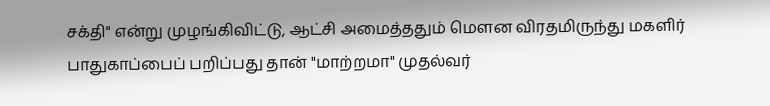சக்தி" என்று முழங்கிவிட்டு, ஆட்சி அமைத்ததும் மௌன விரதமிருந்து மகளிர் பாதுகாப்பைப் பறிப்பது தான் "மாற்றமா" முதல்வர்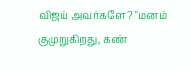விஜய் அவர்களே? "மனம் குமுறுகிறது, கண்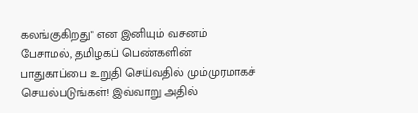கலங்குகிறது" என இனியும் வசனம் பேசாமல், தமிழகப் பெண்களின் பாதுகாப்பை உறுதி செய்வதில் மும்முரமாகச் செயல்படுங்கள்! இவ்வாறு அதில்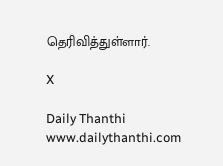தெரிவித்துள்ளார்.

X

Daily Thanthi
www.dailythanthi.com